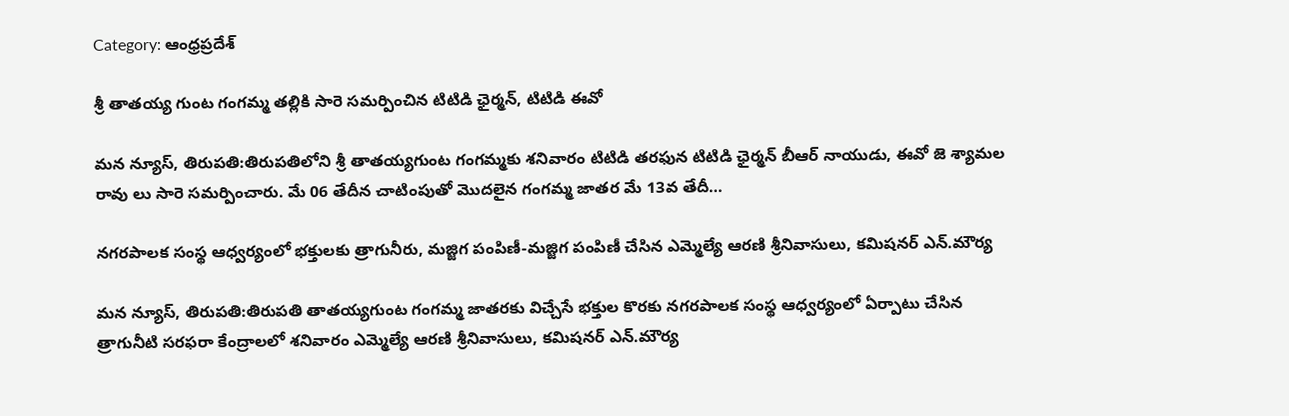Category: ఆంధ్రప్రదేశ్

శ్రీ తాతయ్య గుంట గంగమ్మ తల్లికి సారె సమర్పించిన టిటిడి ఛైర్మన్, టిటిడి ఈవో

మన న్యూస్, తిరుపతి:తిరుపతిలోని శ్రీ తాతయ్యగుంట గంగమ్మకు శనివారం టిటిడి తరఫున టిటిడి ఛైర్మన్ బీఆర్ నాయుడు, ఈవో జె శ్యామల రావు లు సారె సమర్పించారు. మే 06 తేదీన చాటింపుతో మొదలైన గంగమ్మ జాతర మే 13వ తేదీ…

నగరపాలక సంస్థ ఆధ్వర్యంలో భక్తులకు త్రాగునీరు, మజ్జిగ పంపిణీ-మజ్జిగ పంపిణీ చేసిన ఎమ్మెల్యే ఆరణి శ్రీనివాసులు, కమిషనర్ ఎన్.మౌర్య

మన న్యూస్, తిరుపతి:తిరుపతి తాతయ్యగుంట గంగమ్మ జాతరకు విచ్చేసే భక్తుల కొరకు నగరపాలక సంస్థ ఆధ్వర్యంలో ఏర్పాటు చేసిన త్రాగునీటి సరఫరా కేంద్రాలలో శనివారం ఎమ్మెల్యే ఆరణి శ్రీనివాసులు, కమిషనర్ ఎన్.మౌర్య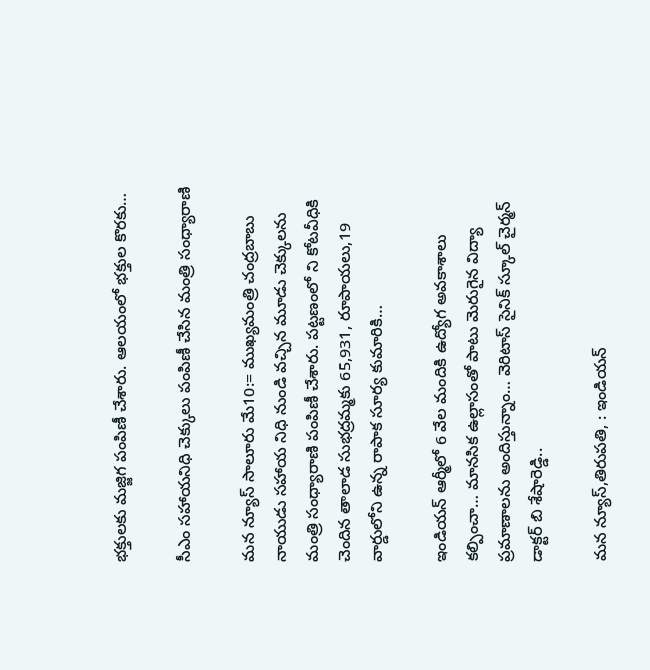భక్తులకు మజ్జిగ పంపిణీ చేశారు. ఆలయంలో భక్తుల కొరకు…

సీఎం సహాయనిధి చెక్కులు పంపిణీ చేసిన మంత్రి సంధ్యారాణి

మన న్యూస్ సాలూరు మే10:= ముఖ్యమంత్రి చంద్రబాబు నాయుడు సహాయ నిధి నుండి వచ్చిన మూడు చెక్కులను మంత్రి సంధ్యారాణి పంపిణీ చేశారు. పట్టణంలో ని కోటవీధికి చెందిన తాలాడ సుభద్రమ్మకు 65,931, రూపాయలు,19 వార్డులోని ఉన్న రాపాక సూర్య కుమారికి…

ఇండియన్ ఆర్మీలో 6 వేల మందికి ఉద్యోగ అవకాశాలు కల్పించా… మానసిక ఉల్లాసంతో పాటు మెరుగైన విద్యా ప్రమాణాలను అందిస్తున్నాం… వెరిటాస్ సైనిక్ స్కూల్ చైర్మన్ డాక్టర్ బి శేషారెడ్డి..

మన న్యూస్,తిరుపతి, : ఇండియన్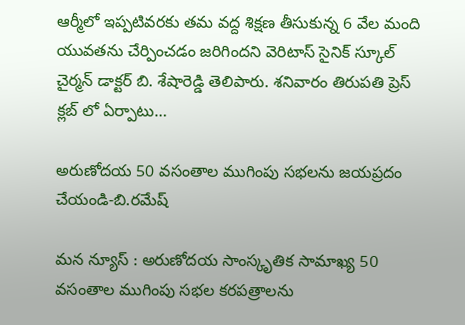ఆర్మీలో ఇప్పటివరకు తమ వద్ద శిక్షణ తీసుకున్న 6 వేల మంది యువతను చేర్పించడం జరిగిందని వెరిటాస్ సైనిక్ స్కూల్ చైర్మన్ డాక్టర్ బి. శేషారెడ్డి తెలిపారు. శనివారం తిరుపతి ప్రెస్ క్లబ్ లో ఏర్పాటు…

అరుణోదయ 50 వసంతాల ముగింపు సభలను జయప్రదం చేయండి-బి.రమేష్

మన న్యూస్ : అరుణోదయ సాంస్కృతిక సామాఖ్య 50 వసంతాల ముగింపు సభల కరపత్రాలను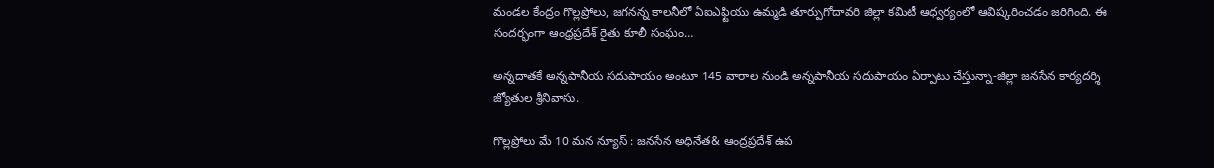మండల కేంద్రం గొల్లప్రోలు, జగనన్న కాలనీలో ఏఐఎఫ్టియు ఉమ్మడి తూర్పుగోదావరి జిల్లా కమిటీ ఆధ్వర్యంలో ఆవిష్కరించడం జరిగింది. ఈ సందర్భంగా ఆంధ్రప్రదేశ్ రైతు కూలీ సంఘం…

అన్నదాతకే అన్నపానీయ సదుపాయం అంటూ 145 వారాల నుండి అన్నపానీయ సదుపాయం ఏర్పాటు చేస్తున్నా-జిల్లా జనసేన కార్యదర్శి జ్యోతుల శ్రీనివాసు.

గొల్లప్రోలు మే 10 మన న్యూస్ : జనసేన అధినేత& ఆంద్రప్రదేశ్ ఉప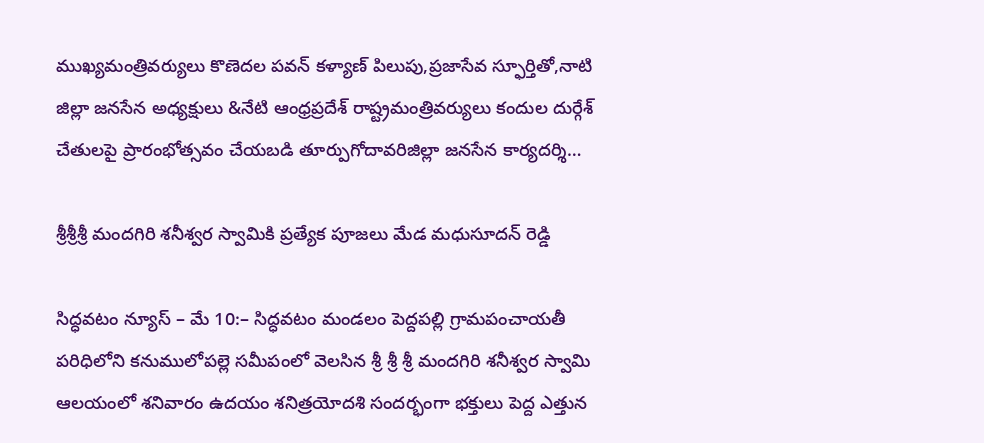ముఖ్యమంత్రివర్యులు కొణెదల పవన్ కళ్యాణ్ పిలుపు,ప్రజాసేవ స్ఫూర్తితో,నాటి జిల్లా జనసేన అధ్యక్షులు &నేటి ఆంధ్రప్రదేశ్ రాష్ట్రమంత్రివర్యులు కందుల దుర్గేశ్ చేతులపై ప్రారంభోత్సవం చేయబడి తూర్పుగోదావరిజిల్లా జనసేన కార్యదర్శి…

శ్రీశ్రీశ్రీ మందగిరి శనీశ్వర స్వామికి ప్రత్యేక పూజలు మేడ మధుసూదన్ రెడ్డి

సిద్ధవటం న్యూస్ – మే 10:– సిద్ధవటం మండలం పెద్దపల్లి గ్రామపంచాయతీ పరిధిలోని కనుములోపల్లె సమీపంలో వెలసిన శ్రీ శ్రీ శ్రీ మందగిరి శనీశ్వర స్వామి ఆలయంలో శనివారం ఉదయం శనిత్రయోదశి సందర్భంగా భక్తులు పెద్ద ఎత్తున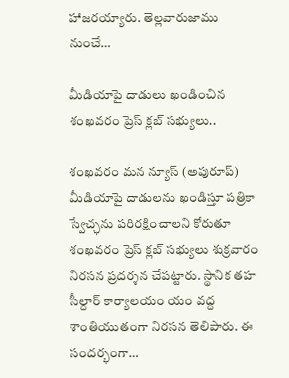హాజరయ్యారు. తెల్లవారుజాము నుంచే…

మీడియాపై దాడులు ఖండించిన శంఖవరం ప్రెస్ క్లబ్ సభ్యులు..

శంఖవరం మన న్యూస్ (అపురూప్) మీడియాపై దాడులను ఖండిస్తూ పత్రికా స్వేచ్ఛను పరిరక్షించాలని కోరుతూ శంఖవరం ప్రెస్ క్లబ్ సభ్యులు శుక్రవారం నిరసన ప్రదర్శన చేపట్టారు. స్థానిక తహ సీల్దార్ కార్యాలయం యం వద్ద శాంతియుతంగా నిరసన తెలిపారు. ఈ సందర్భంగా…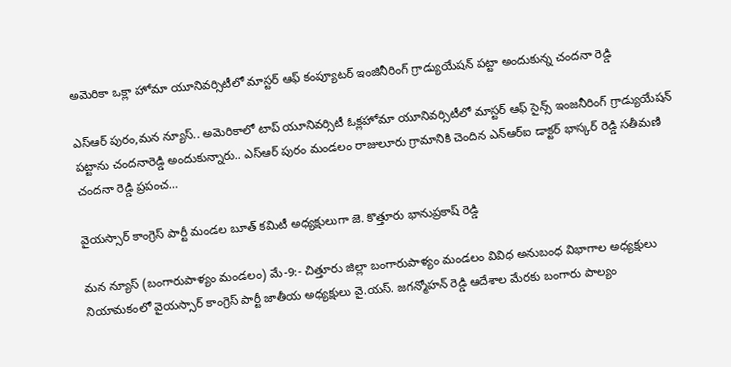అమెరికా ఒక్లా హోమా యూనివర్సిటీలో మాస్టర్ ఆఫ్ కంప్యూటర్ ఇంజినీరింగ్ గ్రాడ్యుయేషన్ పట్టా అందుకున్న చందనా రెడ్డి

ఎస్ఆర్ పురం,మన న్యూస్.. అమెరికాలో టాప్ యూనివర్సిటీ ఓక్లహోమా యూనివర్సిటీలో మాస్టర్ ఆఫ్ సైన్స్ ఇంజనీరింగ్ గ్రాడ్యుయేషన్ పట్టాను చందనారెడ్డి అందుకున్నారు.. ఎస్ఆర్ పురం మండలం రాజులూరు గ్రామానికి చెందిన ఎన్ఆర్ఐ డాక్టర్ భాస్కర్ రెడ్డి సతీమణి చందనా రెడ్డి ప్రపంచ…

వైయస్సార్ కాంగ్రెస్ పార్టీ మండల బూత్ కమిటీ అధ్యక్షులుగా జె. కొత్తూరు భానుప్రకాష్ రెడ్డి

మన న్యూస్ (బంగారుపాళ్యం మండలం) మే-9:- చిత్తూరు జిల్లా బంగారుపాళ్యం మండలం వివిధ అనుబంధ విభాగాల అధ్యక్షులు నియామకంలో వైయస్సార్ కాంగ్రెస్ పార్టీ జాతీయ అధ్యక్షులు వై.యస్. జగన్మోహన్ రెడ్డి ఆదేశాల మేరకు బంగారు పాల్యం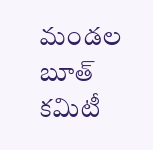మండల బూత్ కమిటీ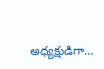అధ్యక్షుడిగా…